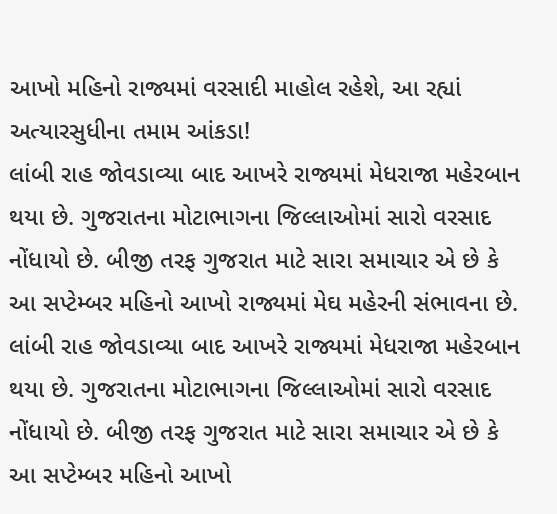આખો મહિનો રાજ્યમાં વરસાદી માહોલ રહેશે, આ રહ્યાં અત્યારસુધીના તમામ આંકડા!
લાંબી રાહ જોવડાવ્યા બાદ આખરે રાજ્યમાં મેધરાજા મહેરબાન થયા છે. ગુજરાતના મોટાભાગના જિલ્લાઓમાં સારો વરસાદ નોંધાયો છે. બીજી તરફ ગુજરાત માટે સારા સમાચાર એ છે કે આ સપ્ટેમ્બર મહિનો આખો રાજ્યમાં મેઘ મહેરની સંભાવના છે.
લાંબી રાહ જોવડાવ્યા બાદ આખરે રાજ્યમાં મેધરાજા મહેરબાન થયા છે. ગુજરાતના મોટાભાગના જિલ્લાઓમાં સારો વરસાદ નોંધાયો છે. બીજી તરફ ગુજરાત માટે સારા સમાચાર એ છે કે આ સપ્ટેમ્બર મહિનો આખો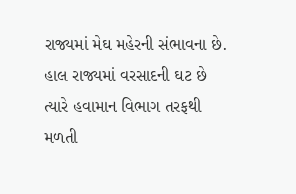રાજ્યમાં મેઘ મહેરની સંભાવના છે. હાલ રાજ્યમાં વરસાદની ઘટ છે ત્યારે હવામાન વિભાગ તરફથી મળતી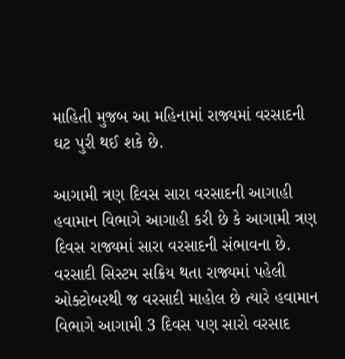માહિતી મુજબ આ મહિનામાં રાજ્યમાં વરસાદની ઘટ પુરી થઈ શકે છે.

આગામી ત્રણ દિવસ સારા વરસાદની આગાહી
હવામાન વિભાગે આગાહી કરી છે કે આગામી ત્રણ દિવસ રાજ્યમાં સારા વરસાદની સંભાવના છે. વરસાદી સિસ્ટમ સક્રિય થતા રાજ્યમાં પહેલી ઓક્ટોબરથી જ વરસાદી માહોલ છે ત્યારે હવામાન વિભાગે આગામી 3 દિવસ પણ સારો વરસાદ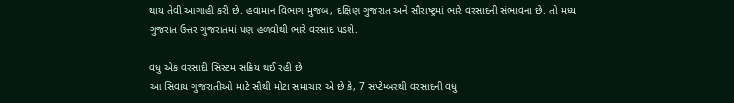થાય તેવી આગાહી કરી છે. હવામાન વિભાગ મુજબ, દક્ષિણ ગુજરાત અને સૌરાષ્ટ્રમાં ભારે વરસાદની સંભાવના છે. તો મધ્ય ગુજરાત ઉત્તર ગુજરાતમાં પણ હળવોથી ભારે વરસાદ પડશે.

વધુ એક વરસાદી સિસ્ટમ સક્રિય થઈ રહી છે
આ સિવાય ગુજરાતીઓ માટે સૌથી મોટા સમાચાર એ છે કે, 7 સપ્ટેમ્બરથી વરસાદની વધુ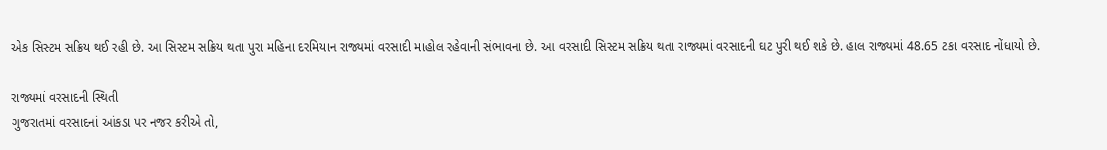એક સિસ્ટમ સક્રિય થઈ રહી છે. આ સિસ્ટમ સક્રિય થતા પુરા મહિના દરમિયાન રાજ્યમાં વરસાદી માહોલ રહેવાની સંભાવના છે. આ વરસાદી સિસ્ટમ સક્રિય થતા રાજ્યમાં વરસાદની ઘટ પુરી થઈ શકે છે. હાલ રાજ્યમાં 48.65 ટકા વરસાદ નોંધાયો છે.

રાજ્યમાં વરસાદની સ્થિતી
ગુજરાતમાં વરસાદનાં આંકડા પર નજર કરીએ તો,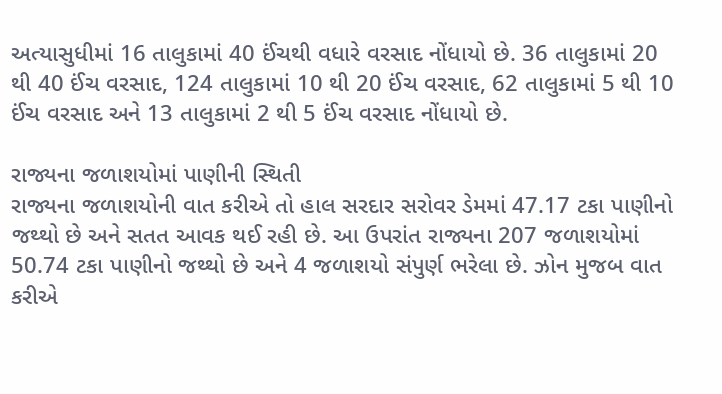અત્યાસુધીમાં 16 તાલુકામાં 40 ઈંચથી વધારે વરસાદ નોંધાયો છે. 36 તાલુકામાં 20 થી 40 ઈંચ વરસાદ, 124 તાલુકામાં 10 થી 20 ઈંચ વરસાદ, 62 તાલુકામાં 5 થી 10 ઈંચ વરસાદ અને 13 તાલુકામાં 2 થી 5 ઈંચ વરસાદ નોંધાયો છે.

રાજ્યના જળાશયોમાં પાણીની સ્થિતી
રાજ્યના જળાશયોની વાત કરીએ તો હાલ સરદાર સરોવર ડેમમાં 47.17 ટકા પાણીનો જથ્થો છે અને સતત આવક થઈ રહી છે. આ ઉપરાંત રાજ્યના 207 જળાશયોમાં 50.74 ટકા પાણીનો જથ્થો છે અને 4 જળાશયો સંપુર્ણ ભરેલા છે. ઝોન મુજબ વાત કરીએ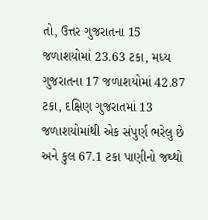તો, ઉત્તર ગુજરાતના 15 જળાશયોમાં 23.63 ટકા, મધ્ય ગુજરાતના 17 જળાશયોમાં 42.87 ટકા, દક્ષિણ ગુજરાતમાં 13 જળાશયોમાંથી એક સંપુર્ણ ભરેલુ છે અને કુલ 67.1 ટકા પાણીનો જથ્થો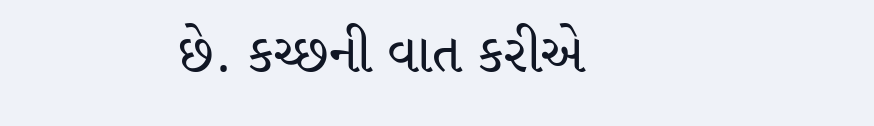છે. કચ્છની વાત કરીએ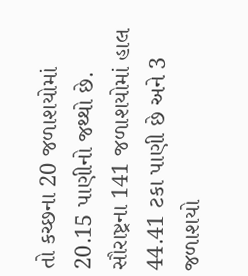તો કચ્છના 20 જળાશયોમાં 20.15 પાણીનો જથ્થો છે. સૌરાષ્ટ્રના 141 જળાશયોમાં હાલ 44.41 ટકા પાણી છે અને 3 જળાશયો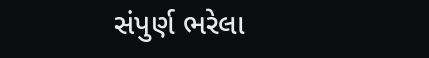સંપુર્ણ ભરેલા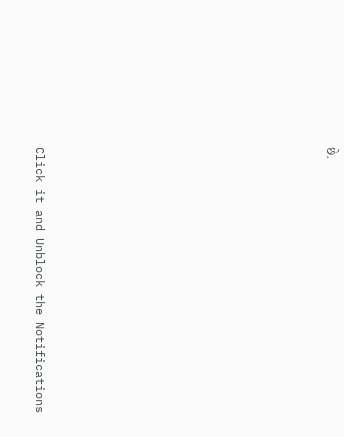છે.












Click it and Unblock the Notifications